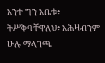አንተ ግን አቤቱ፥ ትሥቅባቸዋለህ፥ አሕዛብንም ሁሉ ማላገጫ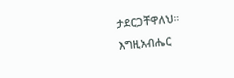ታደርጋቸዋለህ። እግዚአብሔር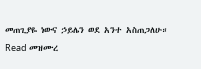መጠጊያዬ ነውና ኃይሌን ወደ አንተ አስጠጋለሁ።
Read መዝሙረ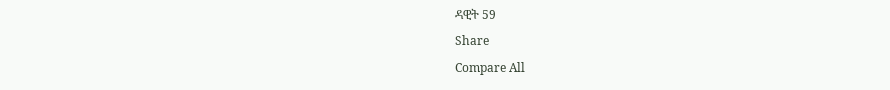ዳዊት 59
Share
Compare All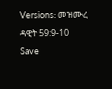Versions: መዝሙረ ዳዊት 59:9-10
Save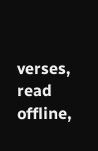verses, read offline,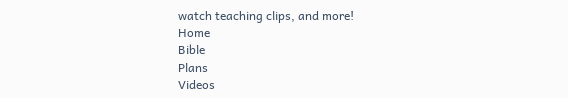watch teaching clips, and more!
Home
Bible
Plans
Videos